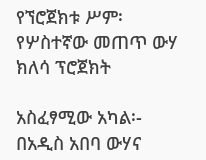የኘሮጀክቱ ሥም፡    የሦስተኛው መጠጥ ውሃ ክለሳ ፕሮጀክት

አስፈፃሚው አካል፡-      በአዲስ አበባ ውሃና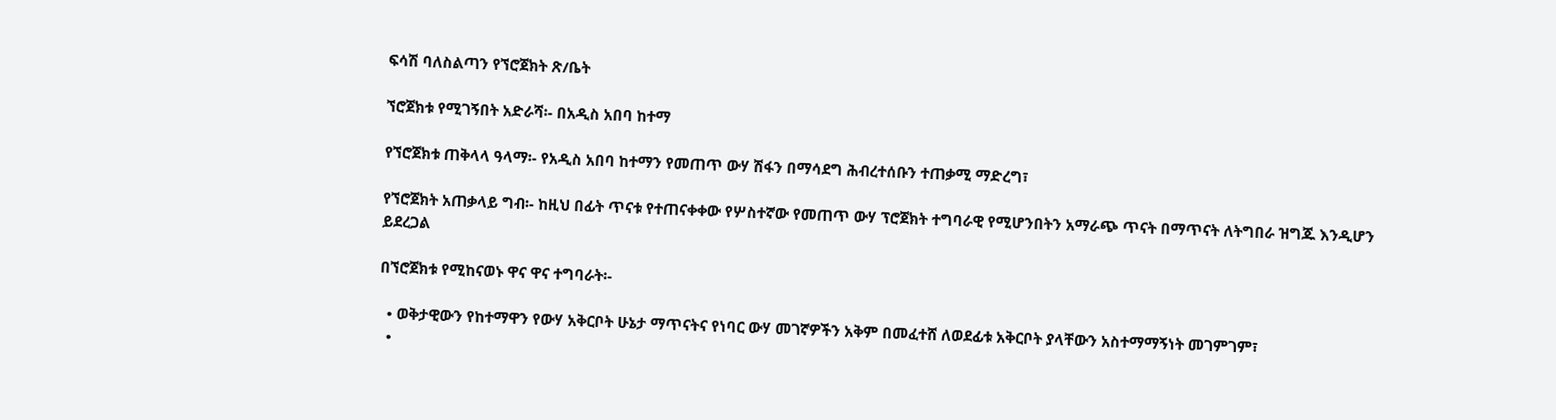ፍሳሽ ባለስልጣን የኘሮጀክት ጽ/ቤት

ኘሮጀክቱ የሚገኝበት አድራሻ፡- በአዲስ አበባ ከተማ

የኘሮጀክቱ ጠቅላላ ዓላማ፡- የአዲስ አበባ ከተማን የመጠጥ ውሃ ሽፋን በማሳደግ ሕብረተሰቡን ተጠቃሚ ማድረግ፣

የኘሮጀክት አጠቃላይ ግብ፡- ከዚህ በፊት ጥናቱ የተጠናቀቀው የሦስተኛው የመጠጥ ውሃ ፕሮጀክት ተግባራዊ የሚሆንበትን አማራጭ ጥናት በማጥናት ለትግበራ ዝግጁ እንዲሆን ይደረጋል

በኘሮጀክቱ የሚከናወኑ ዋና ዋና ተግባራት፡-

  • ወቅታዊውን የከተማዋን የውሃ አቅርቦት ሁኔታ ማጥናትና የነባር ውሃ መገኛዎችን አቅም በመፈተሸ ለወደፊቱ አቅርቦት ያላቸውን አስተማማኝነት መገምገም፣
  •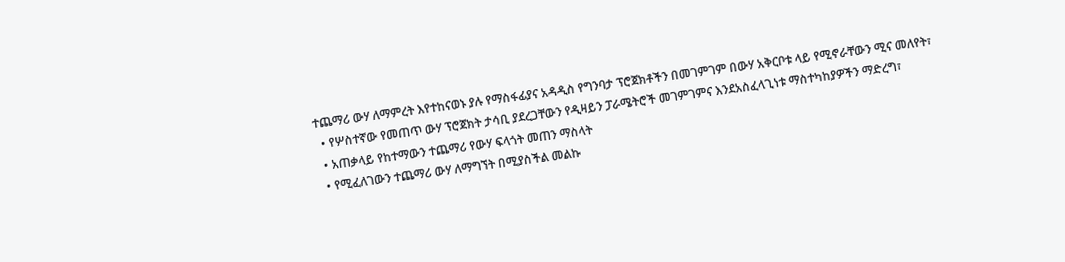ተጨማሪ ውሃ ለማምረት እየተከናወኑ ያሉ የማስፋፊያና አዳዲስ የግንባታ ፕሮጀክቶችን በመገምገም በውሃ አቅርቦቱ ላይ የሚኖራቸውን ሚና መለየት፣
  • የሦስተኛው የመጠጥ ውሃ ፕሮጀክት ታሳቢ ያደረጋቸውን የዲዛይን ፓራሜትሮች መገምገምና እንደአስፈላጊነቱ ማስተካከያዎችን ማድረግ፣
  • አጠቃላይ የከተማውን ተጨማሪ የውሃ ፍላጎት መጠን ማስላት
  • የሚፈለገውን ተጨማሪ ውሃ ለማግኘት በሚያስችል መልኩ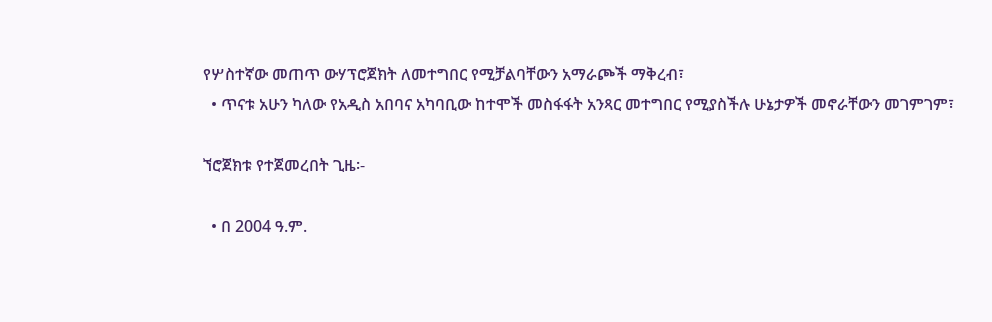የሦስተኛው መጠጥ ውሃፕሮጀክት ለመተግበር የሚቻልባቸውን አማራጮች ማቅረብ፣
  • ጥናቱ አሁን ካለው የአዲስ አበባና አካባቢው ከተሞች መስፋፋት አንጻር መተግበር የሚያስችሉ ሁኔታዎች መኖራቸውን መገምገም፣

ኘሮጀክቱ የተጀመረበት ጊዜ፡-

  • በ 2004 ዓ.ም.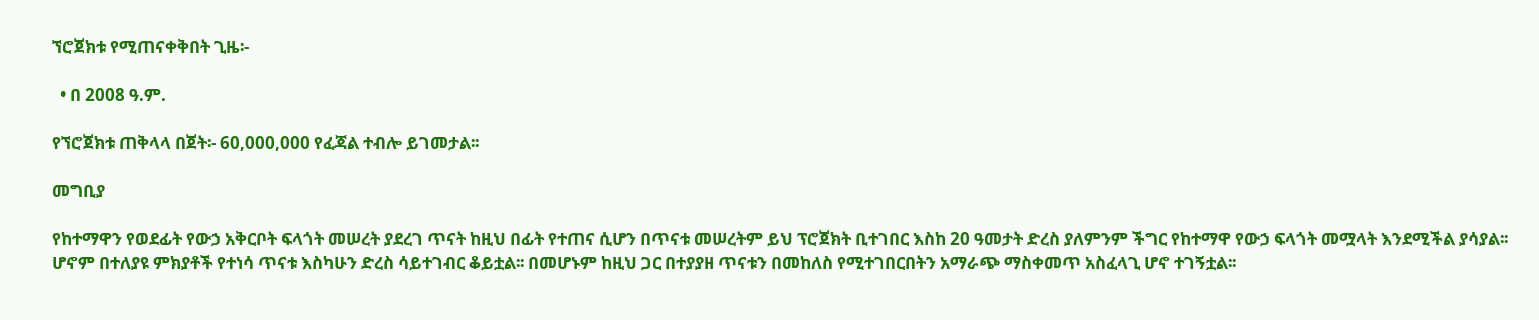ኘሮጀክቱ የሚጠናቀቅበት ጊዜ፡-

  • በ 2008 ዓ.ም.

የኘሮጀክቱ ጠቅላላ በጀት፡- 60,000,000 የፈጃል ተብሎ ይገመታል፡፡

መግቢያ

የከተማዋን የወደፊት የውኃ አቅርቦት ፍላጎት መሠረት ያደረገ ጥናት ከዚህ በፊት የተጠና ሲሆን በጥናቱ መሠረትም ይህ ፕሮጀክት ቢተገበር እስከ 20 ዓመታት ድረስ ያለምንም ችግር የከተማዋ የውኃ ፍላጎት መሟላት እንደሚችል ያሳያል፡፡ ሆኖም በተለያዩ ምክያቶች የተነሳ ጥናቱ እስካሁን ድረስ ሳይተገብር ቆይቷል፡፡ በመሆኑም ከዚህ ጋር በተያያዘ ጥናቱን በመከለስ የሚተገበርበትን አማራጭ ማስቀመጥ አስፈላጊ ሆኖ ተገኝቷል፡፡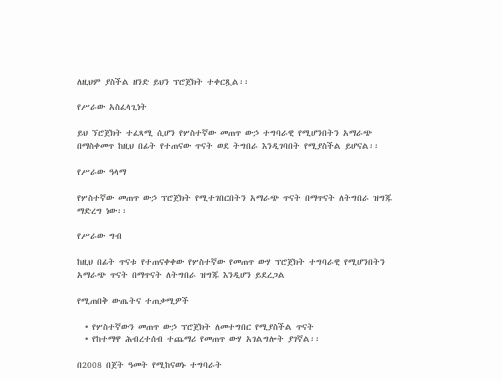ለዚህም ያስችል ዘንድ ይህን ፕሮጀክት ተቀርጿል፡፡

የሥራው አስፈላጊነት

ይህ ኘሮጀክት ተፈጻሚ ሲሆን የሦስተኛው መጠጥ ውኃ ተግባራዊ የሚሆንበትን አማራጭ በማስቀመጥ ከዚህ በፊት የተጠናው ጥናት ወደ ትግበራ እንዲገባበት የሚያስችል ይሆናል፡፡

የሥራው ዓላማ

የሦስተኛው መጠጥ ውኃ ፕሮጀክት የሚተገበርበትን አማራጭ ጥናት በማጥናት ለትግበራ ዝግጁ ማድረግ ነው፡፡

የሥራው ግብ

ከዚህ በፊት ጥናቱ የተጠናቀቀው የሦስተኛው የመጠጥ ውሃ ፕሮጀክት ተግባራዊ የሚሆንበትን አማራጭ ጥናት በማጥናት ለትግበራ ዝግጁ እንዲሆን ይደረጋል

የሚጠበቅ ውጤትና ተጠቃሚዎች

  • የሦስተኛውን መጠጥ ውኃ ፕሮጀክት ለመተግበር የሚያስችል ጥናት
  • የከተማዋ ሕብረተሰብ ተጨማሪ የመጠጥ ውሃ አገልግሎት ያገኛል፡፡

በ2008 በጀት ዓመት የሚከናወኑ ተግባራት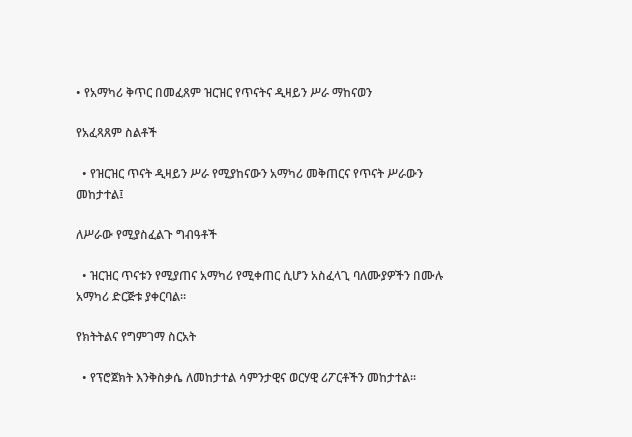• የአማካሪ ቅጥር በመፈጸም ዝርዝር የጥናትና ዲዛይን ሥራ ማከናወን

የአፈጻጸም ስልቶች

  • የዝርዝር ጥናት ዲዛይን ሥራ የሚያከናውን አማካሪ መቅጠርና የጥናት ሥራውን መከታተል፤

ለሥራው የሚያስፈልጉ ግብዓቶች

  • ዝርዝር ጥናቱን የሚያጠና አማካሪ የሚቀጠር ሲሆን አስፈላጊ ባለሙያዎችን በሙሉ አማካሪ ድርጅቱ ያቀርባል፡፡

የክትትልና የግምገማ ስርአት

  • የፕሮጀክት እንቅስቃሴ ለመከታተል ሳምንታዊና ወርሃዊ ሪፖርቶችን መከታተል፡፡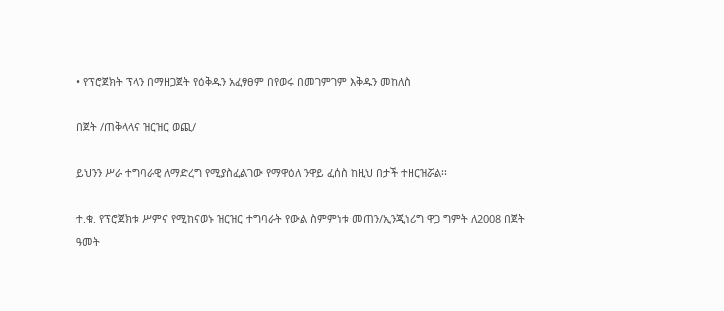• የፕሮጀክት ፕላን በማዘጋጀት የዕቅዱን አፈፃፀም በየወሩ በመገምገም እቅዱን መከለስ

በጀት /ጠቅላላና ዝርዝር ወጪ/

ይህንን ሥራ ተግባራዊ ለማድረግ የሚያስፈልገው የማዋዕለ ንዋይ ፈሰስ ከዚህ በታች ተዘርዝሯል፡፡

ተ.ቁ. የፕሮጀክቱ ሥምና የሚከናወኑ ዝርዝር ተግባራት የውል ስምምነቱ መጠን/ኢንጂነሪግ ዋጋ ግምት ለ2008 በጀት ዓመት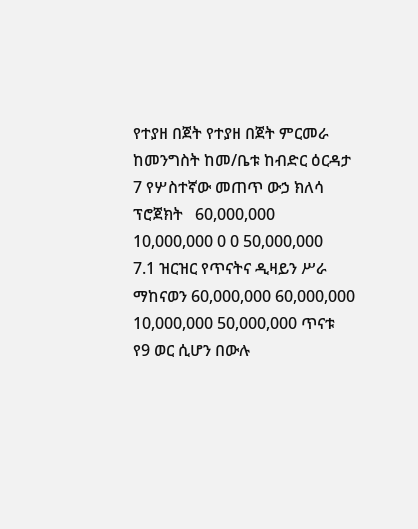የተያዘ በጀት የተያዘ በጀት ምርመራ
ከመንግስት ከመ/ቤቱ ከብድር ዕርዳታ
7 የሦስተኛው መጠጥ ውኃ ክለሳ ፕሮጀክት   60,000,000 10,000,000 0 0 50,000,000
7.1 ዝርዝር የጥናትና ዲዛይን ሥራ ማከናወን 60,000,000 60,000,000 10,000,000 50,000,000 ጥናቱ የ9 ወር ሲሆን በውሉ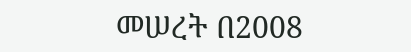መሠረት በ2008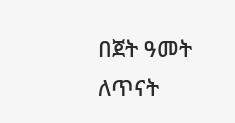በጀት ዓመት ለጥናት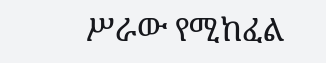ሥራው የሚከፈል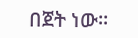በጀት ነው፡፡